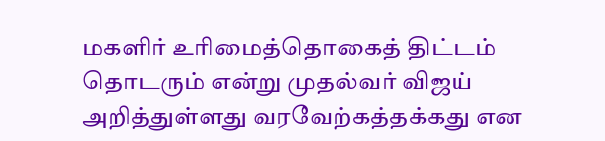மகளிர் உரிமைத்தொகைத் திட்டம் தொடரும் என்று முதல்வர் விஜய் அறித்துள்ளது வரவேற்கத்தக்கது என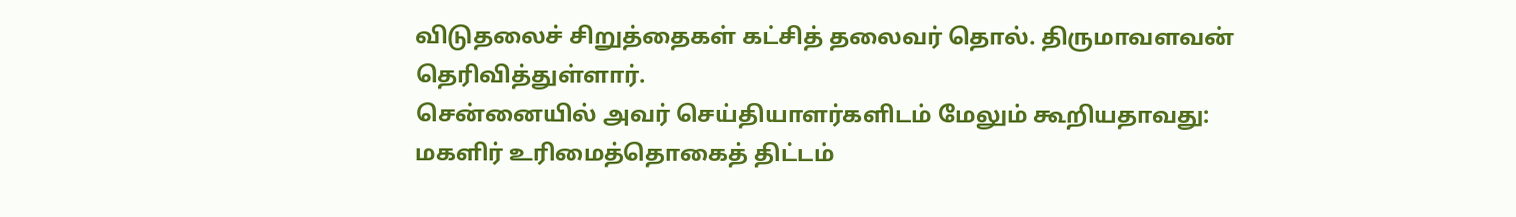விடுதலைச் சிறுத்தைகள் கட்சித் தலைவர் தொல். திருமாவளவன் தெரிவித்துள்ளார்.
சென்னையில் அவர் செய்தியாளர்களிடம் மேலும் கூறியதாவது:
மகளிர் உரிமைத்தொகைத் திட்டம்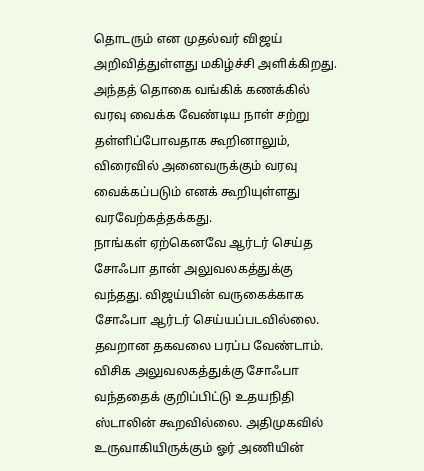தொடரும் என முதல்வர் விஜய் அறிவித்துள்ளது மகிழ்ச்சி அளிக்கிறது. அந்தத் தொகை வங்கிக் கணக்கில் வரவு வைக்க வேண்டிய நாள் சற்று தள்ளிப்போவதாக கூறினாலும், விரைவில் அனைவருக்கும் வரவு வைக்கப்படும் எனக் கூறியுள்ளது வரவேற்கத்தக்கது.
நாங்கள் ஏற்கெனவே ஆர்டர் செய்த சோஃபா தான் அலுவலகத்துக்கு வந்தது. விஜய்யின் வருகைக்காக சோஃபா ஆர்டர் செய்யப்படவில்லை. தவறான தகவலை பரப்ப வேண்டாம். விசிக அலுவலகத்துக்கு சோஃபா வந்ததைக் குறிப்பிட்டு உதயநிதி ஸ்டாலின் கூறவில்லை. அதிமுகவில் உருவாகியிருக்கும் ஓர் அணியின்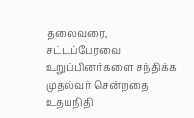தலைவரை, சட்டப்பேரவை உறுப்பினர்களை சந்திக்க முதல்வர் சென்றதை உதயநிதி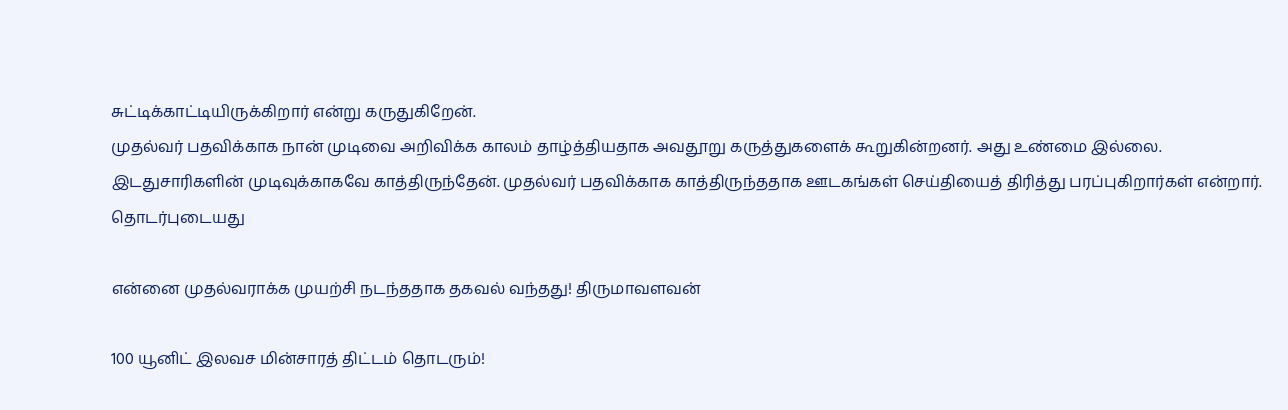சுட்டிக்காட்டியிருக்கிறார் என்று கருதுகிறேன்.
முதல்வர் பதவிக்காக நான் முடிவை அறிவிக்க காலம் தாழ்த்தியதாக அவதூறு கருத்துகளைக் கூறுகின்றனர். அது உண்மை இல்லை. இடதுசாரிகளின் முடிவுக்காகவே காத்திருந்தேன். முதல்வர் பதவிக்காக காத்திருந்ததாக ஊடகங்கள் செய்தியைத் திரித்து பரப்புகிறார்கள் என்றார்.
தொடர்புடையது

என்னை முதல்வராக்க முயற்சி நடந்ததாக தகவல் வந்தது! திருமாவளவன்

100 யூனிட் இலவச மின்சாரத் திட்டம் தொடரும்!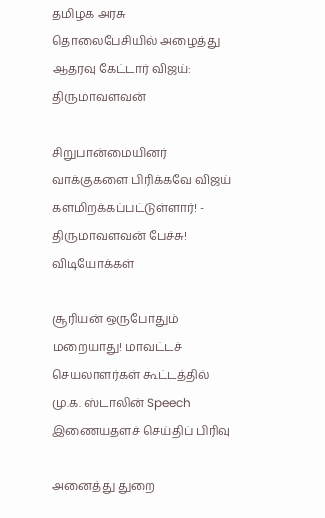தமிழக அரசு
தொலைபேசியில் அழைத்து ஆதரவு கேட்டார் விஜய்: திருமாவளவன்

சிறுபான்மையினர் வாக்குகளை பிரிக்கவே விஜய் களமிறக்கப்பட்டுள்ளார்! - திருமாவளவன் பேச்சு!
விடியோக்கள்

சூரியன் ஒருபோதும் மறையாது! மாவட்டச் செயலாளர்கள் கூட்டத்தில் மு.க. ஸ்டாலின் Speech
இணையதளச் செய்திப் பிரிவு

அனைத்து துறை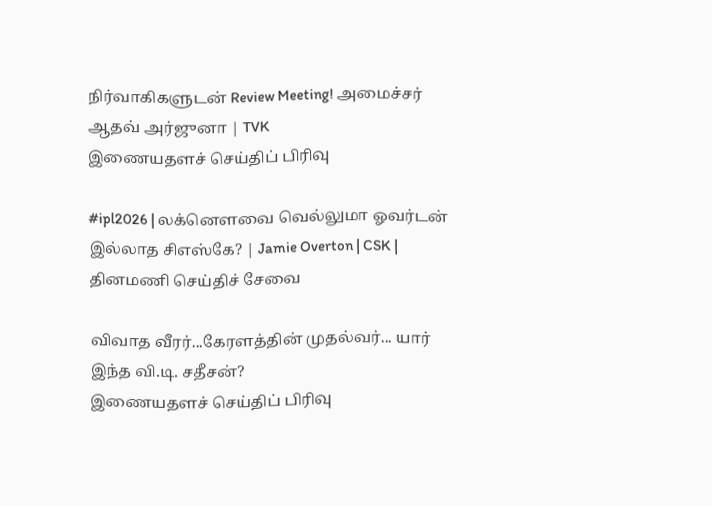நிர்வாகிகளுடன் Review Meeting! அமைச்சர் ஆதவ் அர்ஜுனா | TVK
இணையதளச் செய்திப் பிரிவு

#ipl2026 | லக்னௌவை வெல்லுமா ஓவர்டன் இல்லாத சிஎஸ்கே? | Jamie Overton | CSK |
தினமணி செய்திச் சேவை

விவாத வீரர்...கேரளத்தின் முதல்வர்... யார் இந்த வி.டி. சதீசன்?
இணையதளச் செய்திப் பிரிவு